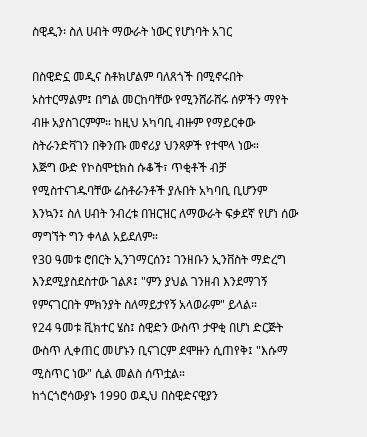ስዊዲን፡ ስለ ሀብት ማውራት ነውር የሆነባት አገር

በስዊድኗ መዲና ስቶክሆልም ባለጸጎች በሚኖሩበት ኦስተርማልም፤ በግል መርከባቸው የሚንሸራሸሩ ሰዎችን ማየት ብዙ አያስገርምም። ከዚህ አካባቢ ብዙም የማይርቀው ስትራንድቫገን በቅንጡ መኖሪያ ህንጻዎች የተሞላ ነው።
እጅግ ውድ የኮስሞቲክስ ሱቆች፣ ጥቂቶች ብቻ የሚስተናገዱባቸው ሬስቶራንቶች ያሉበት አካባቢ ቢሆንም እንኳን፤ ስለ ሀብት ንብረቱ በዝርዝር ለማውራት ፍቃደኛ የሆነ ሰው ማግኘት ግን ቀላል አይደለም።
የ30 ዓመቱ ሮበርት ኢንገማርሰን፤ ገንዘቡን ኢንቨስት ማድረግ እንደሚያስደስተው ገልጾ፤ "ምን ያህል ገንዘብ እንደማገኝ የምናገርበት ምክንያት ስለማይታየኝ አላወራም" ይላል።
የ24 ዓመቱ ቪክተር ሄስ፤ ስዊድን ውስጥ ታዋቂ በሆነ ድርጅት ውስጥ ሊቀጠር መሆኑን ቢናገርም ደሞዙን ሲጠየቅ፤ "እሱማ ሚስጥር ነው" ሲል መልስ ሰጥቷል።
ከጎርጎሮሳውያኑ 1990 ወዲህ በስዊድናዊያን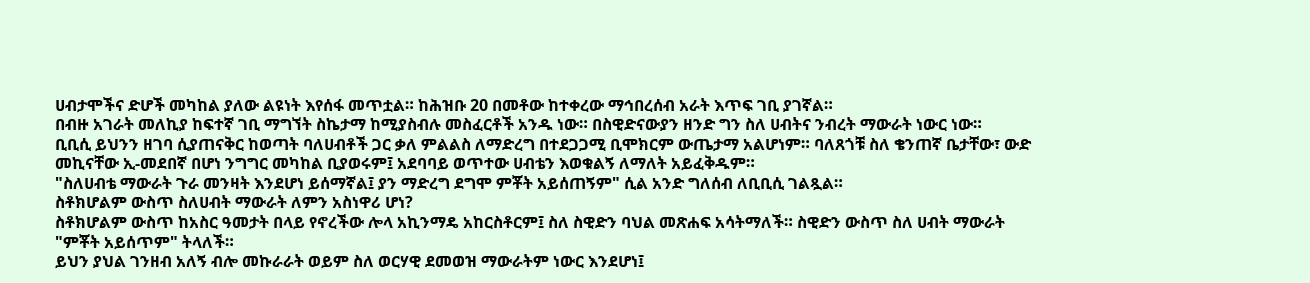ሀብታሞችና ድሆች መካከል ያለው ልዩነት እየሰፋ መጥቷል። ከሕዝቡ 20 በመቶው ከተቀረው ማኅበረሰብ አራት እጥፍ ገቢ ያገኛል።
በብዙ አገራት መለኪያ ከፍተኛ ገቢ ማግኘት ስኬታማ ከሚያስብሉ መስፈርቶች አንዱ ነው። በስዊድናውያን ዘንድ ግን ስለ ሀብትና ንብረት ማውራት ነውር ነው።
ቢቢሲ ይህንን ዘገባ ሲያጠናቅር ከወጣት ባለሀብቶች ጋር ቃለ ምልልስ ለማድረግ በተደጋጋሚ ቢሞክርም ውጤታማ አልሆነም። ባለጸጎቹ ስለ ቄንጠኛ ቤታቸው፣ ውድ መኪናቸው ኢ-መደበኛ በሆነ ንግግር መካከል ቢያወሩም፤ አደባባይ ወጥተው ሀብቴን እወቁልኝ ለማለት አይፈቅዱም።
"ስለሀብቴ ማውራት ጉራ መንዛት እንደሆነ ይሰማኛል፤ ያን ማድረግ ደግሞ ምቾት አይሰጠኝም" ሲል አንድ ግለሰብ ለቢቢሲ ገልጿል።
ስቶክሆልም ውስጥ ስለሀብት ማውራት ለምን አስነዋሪ ሆነ?
ስቶክሆልም ውስጥ ከአስር ዓመታት በላይ የኖረችው ሎላ አኪንማዴ አከርስቶርም፤ ስለ ስዊድን ባህል መጽሐፍ አሳትማለች። ስዊድን ውስጥ ስለ ሀብት ማውራት "ምቾት አይሰጥም" ትላለች።
ይህን ያህል ገንዘብ አለኝ ብሎ መኩራራት ወይም ስለ ወርሃዊ ደመወዝ ማውራትም ነውር እንደሆነ፤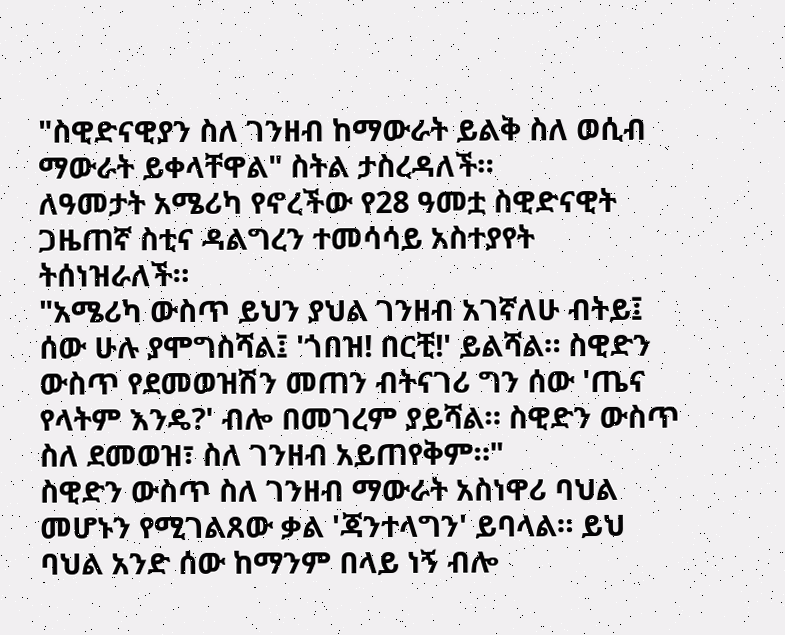"ስዊድናዊያን ስለ ገንዘብ ከማውራት ይልቅ ስለ ወሲብ ማውራት ይቀላቸዋል" ስትል ታስረዳለች።
ለዓመታት አሜሪካ የኖረችው የ28 ዓመቷ ስዊድናዊት ጋዜጠኛ ስቲና ዳልግረን ተመሳሳይ አስተያየት ትሰነዝራለች።
"አሜሪካ ውስጥ ይህን ያህል ገንዘብ አገኛለሁ ብትይ፤ ሰው ሁሉ ያሞግስሻል፤ 'ጎበዝ! በርቺ!' ይልሻል። ስዊድን ውስጥ የደመወዝሽን መጠን ብትናገሪ ግን ሰው 'ጤና የላትም እንዴ?' ብሎ በመገረም ያይሻል። ስዊድን ውስጥ ስለ ደመወዝ፣ ስለ ገንዘብ አይጠየቅም።"
ስዊድን ውስጥ ስለ ገንዘብ ማውራት አስነዋሪ ባህል መሆኑን የሚገልጸው ቃል 'ጃንተላግን' ይባላል። ይህ ባህል አንድ ሰው ከማንም በላይ ነኝ ብሎ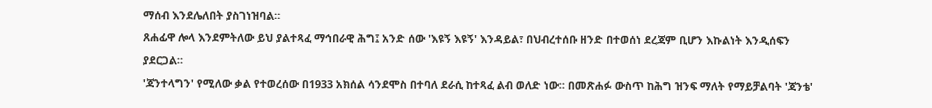ማሰብ እንደሌለበት ያስገነዝባል።
ጸሐፊዋ ሎላ እንደምትለው ይህ ያልተጻፈ ማኅበራዊ ሕግ፤ አንድ ሰው 'እዩኝ እዩኝ' እንዳይል፣ በህብረተሰቡ ዘንድ በተወሰነ ደረጃም ቢሆን እኩልነት እንዲሰፍን ያደርጋል።
'ጃንተላግን' የሚለው ቃል የተወረሰው በ1933 አክሰል ሳንደሞስ በተባለ ደራሲ ከተጻፈ ልብ ወለድ ነው። በመጽሐፉ ውስጥ ከሕግ ዝንፍ ማለት የማይቻልባት 'ጃንቴ'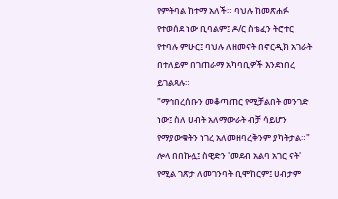የምትባል ከተማ አለች። ባህሉ ከመጽሐፉ የተወሰደ ነው ቢባልም፤ ዶ/ር ስቴፈን ትሮተር የተባሉ ምሁር፤ ባህሉ ለዘመናት በኖርዲክ አገራት በተለይም በገጠራማ አካባቢዎች እንደነበረ ይገልጻሉ።
"ማኅበረሰቡን መቆጣጠር የሚቻልበት መንገድ ነው፤ ስለ ሀብት አለማውራት ብቻ ሳይሆን የማያውቁትን ነገረ አለመዘባረቅንም ያካትታል።"
ሎላ በበኩሏ፤ ስዊድን 'መደብ አልባ አገር ናት' የሚል ገጽታ ለመገንባት ቢሞከርም፤ ሀብታም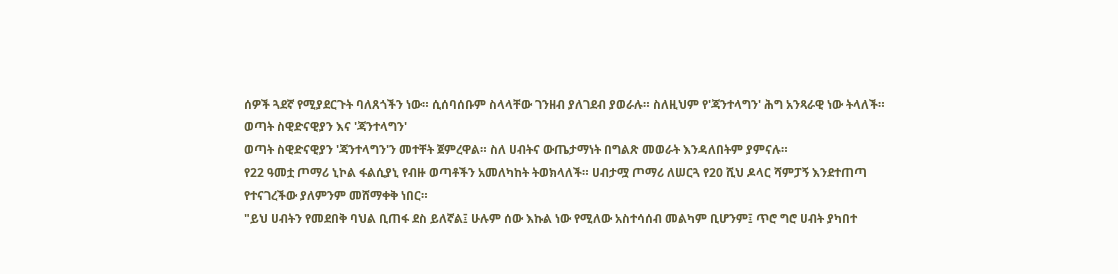ሰዎች ጓደኛ የሚያደርጉት ባለጸጎችን ነው። ሲሰባሰቡም ስላላቸው ገንዘብ ያለገደብ ያወራሉ። ስለዚህም የ'ጃንተላግን' ሕግ አንጻራዊ ነው ትላለች።
ወጣት ስዊድናዊያን እና 'ጃንተላግን'
ወጣት ስዊድናዊያን 'ጃንተላግን'ን መተቸት ጀምረዋል። ስለ ሀብትና ውጤታማነት በግልጽ መወራት እንዳለበትም ያምናሉ።
የ22 ዓመቷ ጦማሪ ኒኮል ፋልሲያኒ የብዙ ወጣቶችን አመለካከት ትወክላለች። ሀብታሟ ጦማሪ ለሠርጓ የ20 ሺህ ዶላር ሻምፓኝ እንደተጠጣ የተናገረችው ያለምንም መሸማቀቅ ነበር።
"ይህ ሀብትን የመደበቅ ባህል ቢጠፋ ደስ ይለኛል፤ ሁሉም ሰው እኩል ነው የሚለው አስተሳሰብ መልካም ቢሆንም፤ ጥሮ ግሮ ሀብት ያካበተ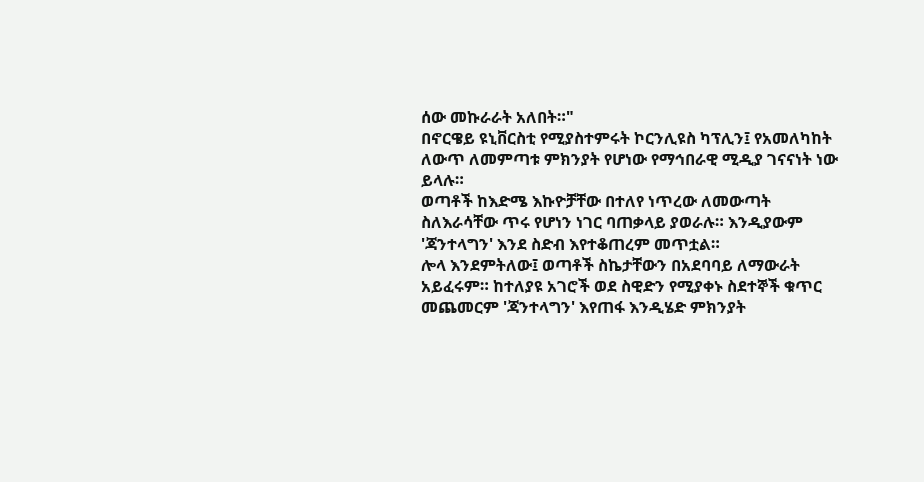ሰው መኩራራት አለበት።"
በኖርዌይ ዩኒቨርስቲ የሚያስተምሩት ኮርንሊዩስ ካፕሊን፤ የአመለካከት ለውጥ ለመምጣቱ ምክንያት የሆነው የማኅበራዊ ሚዲያ ገናናነት ነው ይላሉ።
ወጣቶች ከእድሜ እኩዮቻቸው በተለየ ነጥረው ለመውጣት ስለእራሳቸው ጥሩ የሆነን ነገር ባጠቃላይ ያወራሉ። እንዲያውም 'ጃንተላግን' እንደ ስድብ እየተቆጠረም መጥቷል።
ሎላ እንደምትለው፤ ወጣቶች ስኬታቸውን በአደባባይ ለማውራት አይፈሩም። ከተለያዩ አገሮች ወደ ስዊድን የሚያቀኑ ስደተኞች ቁጥር መጨመርም 'ጃንተላግን' እየጠፋ እንዲሄድ ምክንያት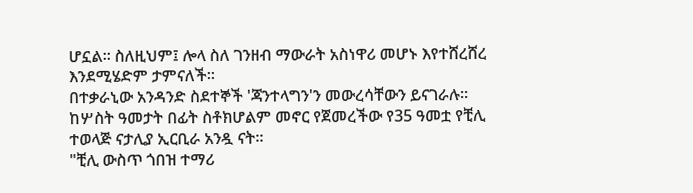ሆኗል። ስለዚህም፤ ሎላ ስለ ገንዘብ ማውራት አስነዋሪ መሆኑ እየተሸረሸረ እንደሚሄድም ታምናለች።
በተቃራኒው አንዳንድ ስደተኞች 'ጃንተላግን'ን መውረሳቸውን ይናገራሉ። ከሦስት ዓመታት በፊት ስቶክሆልም መኖር የጀመረችው የ35 ዓመቷ የቺሊ ተወላጅ ናታሊያ ኢርቢራ አንዷ ናት።
"ቺሊ ውስጥ ጎበዝ ተማሪ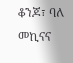ቆንጆ፣ ባለ መኪናና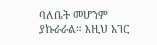ባለቤት መሆንም ያኩራራል። እዚህ አገር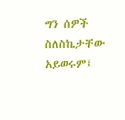ግን ሰዎች ስለስኬታቸው አይወሩም፤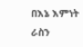በእኔ እምነት ራስን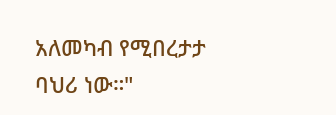አለመካብ የሚበረታታ ባህሪ ነው።"